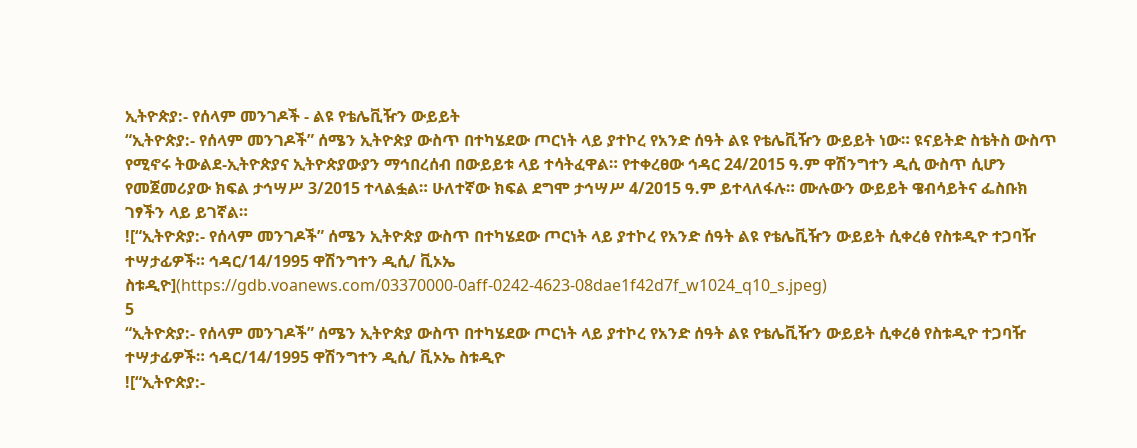ኢትዮጵያ:- የሰላም መንገዶች - ልዩ የቴሌቪዥን ውይይት
“ኢትዮጵያ:- የሰላም መንገዶች” ሰሜን ኢትዮጵያ ውስጥ በተካሄደው ጦርነት ላይ ያተኮረ የአንድ ሰዓት ልዩ የቴሌቪዥን ውይይት ነው። ዩናይትድ ስቴትስ ውስጥ የሚኖሩ ትውልደ-ኢትዮጵያና ኢትዮጵያውያን ማኅበረሰብ በውይይቱ ላይ ተሳትፈዋል። የተቀረፀው ኅዳር 24/2015 ዓ.ም ዋሽንግተን ዲሲ ውስጥ ሲሆን የመጀመሪያው ክፍል ታኅሣሥ 3/2015 ተላልፏል። ሁለተኛው ክፍል ደግሞ ታኅሣሥ 4/2015 ዓ.ም ይተላለፋሉ። ሙሉውን ውይይት ዌብሳይትና ፌስቡክ ገፃችን ላይ ይገኛል።
![“ኢትዮጵያ:- የሰላም መንገዶች” ሰሜን ኢትዮጵያ ውስጥ በተካሄደው ጦርነት ላይ ያተኮረ የአንድ ሰዓት ልዩ የቴሌቪዥን ውይይት ሲቀረፅ የስቱዲዮ ተጋባዥ ተሣታፊዎች። ኅዳር/14/1995 ዋሽንግተን ዲሲ/ ቪኦኤ ስቱዲዮ](https://gdb.voanews.com/03370000-0aff-0242-4623-08dae1f42d7f_w1024_q10_s.jpeg)
5
“ኢትዮጵያ:- የሰላም መንገዶች” ሰሜን ኢትዮጵያ ውስጥ በተካሄደው ጦርነት ላይ ያተኮረ የአንድ ሰዓት ልዩ የቴሌቪዥን ውይይት ሲቀረፅ የስቱዲዮ ተጋባዥ ተሣታፊዎች። ኅዳር/14/1995 ዋሽንግተን ዲሲ/ ቪኦኤ ስቱዲዮ
![“ኢትዮጵያ:-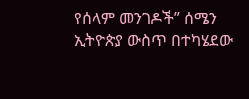የሰላም መንገዶች” ሰሜን ኢትዮጵያ ውስጥ በተካሄደው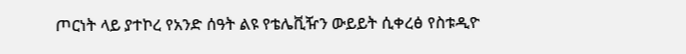ጦርነት ላይ ያተኮረ የአንድ ሰዓት ልዩ የቴሌቪዥን ውይይት ሲቀረፅ የስቱዲዮ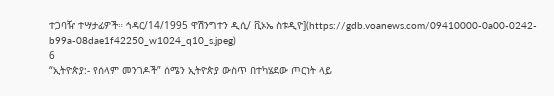ተጋባዥ ተሣታፊዎች። ኅዳር/14/1995 ዋሽንግተን ዲሲ/ ቪኦኤ ስቱዲዮ](https://gdb.voanews.com/09410000-0a00-0242-b99a-08dae1f42250_w1024_q10_s.jpeg)
6
“ኢትዮጵያ:- የሰላም መንገዶች” ሰሜን ኢትዮጵያ ውስጥ በተካሄደው ጦርነት ላይ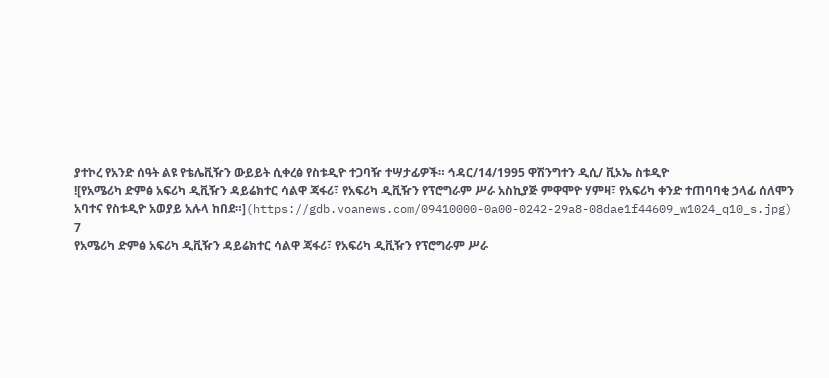ያተኮረ የአንድ ሰዓት ልዩ የቴሌቪዥን ውይይት ሲቀረፅ የስቱዲዮ ተጋባዥ ተሣታፊዎች። ኅዳር/14/1995 ዋሽንግተን ዲሲ/ ቪኦኤ ስቱዲዮ
![የአሜሪካ ድምፅ አፍሪካ ዲቪዥን ዳይሬክተር ሳልዋ ጃፋሪ፣ የአፍሪካ ዲቪዥን የፕሮግራም ሥራ አስኪያጅ ምዋሞዮ ሃምዛ፣ የአፍሪካ ቀንድ ተጠባባቂ ኃላፊ ሰለሞን አባተና የስቱዲዮ አወያይ አሉላ ከበደ።](https://gdb.voanews.com/09410000-0a00-0242-29a8-08dae1f44609_w1024_q10_s.jpg)
7
የአሜሪካ ድምፅ አፍሪካ ዲቪዥን ዳይሬክተር ሳልዋ ጃፋሪ፣ የአፍሪካ ዲቪዥን የፕሮግራም ሥራ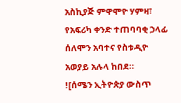አስኪያጅ ምዋሞዮ ሃምዛ፣ የአፍሪካ ቀንድ ተጠባባቂ ኃላፊ ሰለሞን አባተና የስቱዲዮ አወያይ አሉላ ከበደ።
![ሰሜን ኢትዮጵያ ውስጥ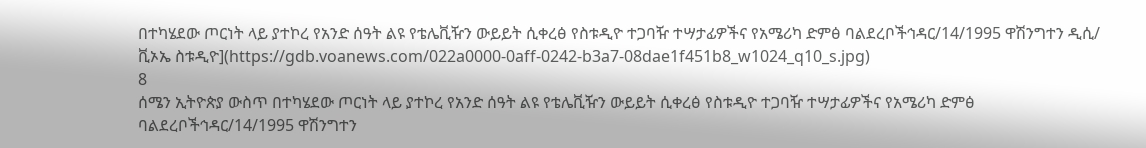በተካሄደው ጦርነት ላይ ያተኮረ የአንድ ሰዓት ልዩ የቴሌቪዥን ውይይት ሲቀረፅ የስቱዲዮ ተጋባዥ ተሣታፊዎችና የአሜሪካ ድምፅ ባልደረቦችኅዳር/14/1995 ዋሽንግተን ዲሲ/ ቪኦኤ ስቱዲዮ](https://gdb.voanews.com/022a0000-0aff-0242-b3a7-08dae1f451b8_w1024_q10_s.jpg)
8
ሰሜን ኢትዮጵያ ውስጥ በተካሄደው ጦርነት ላይ ያተኮረ የአንድ ሰዓት ልዩ የቴሌቪዥን ውይይት ሲቀረፅ የስቱዲዮ ተጋባዥ ተሣታፊዎችና የአሜሪካ ድምፅ ባልደረቦችኅዳር/14/1995 ዋሽንግተን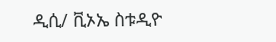ዲሲ/ ቪኦኤ ስቱዲዮ